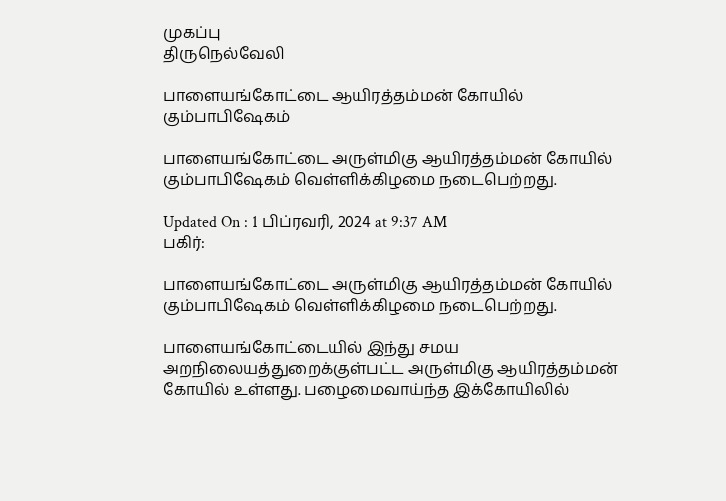முகப்பு
திருநெல்வேலி

பாளையங்கோட்டை ஆயிரத்தம்மன் கோயில் கும்பாபிஷேகம்

பாளையங்கோட்டை அருள்மிகு ஆயிரத்தம்மன் கோயில் கும்பாபிஷேகம் வெள்ளிக்கிழமை நடைபெற்றது.

Updated On : 1 பிப்ரவரி, 2024 at 9:37 AM
பகிர்:

பாளையங்கோட்டை அருள்மிகு ஆயிரத்தம்மன் கோயில் கும்பாபிஷேகம் வெள்ளிக்கிழமை நடைபெற்றது.

பாளையங்கோட்டையில் இந்து சமய அறநிலையத்துறைக்குள்பட்ட அருள்மிகு ஆயிரத்தம்மன் கோயில் உள்ளது. பழைமைவாய்ந்த இக்கோயிலில்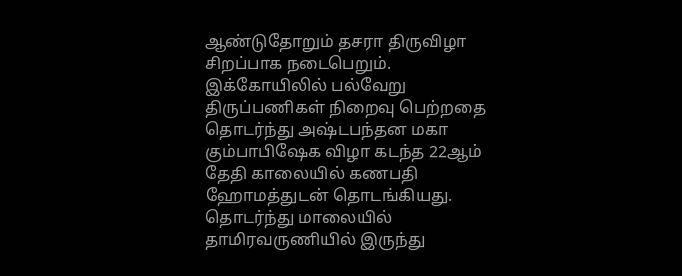ஆண்டுதோறும் தசரா திருவிழா சிறப்பாக நடைபெறும். இக்கோயிலில் பல்வேறு திருப்பணிகள் நிறைவு பெற்றதை தொடர்ந்து அஷ்டபந்தன மகா கும்பாபிஷேக விழா கடந்த 22ஆம் தேதி காலையில் கணபதி ஹோமத்துடன் தொடங்கியது. தொடர்ந்து மாலையில் தாமிரவருணியில் இருந்து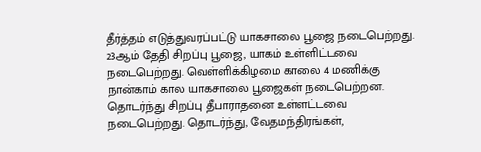தீர்த்தம் எடுத்துவரப்பட்டு யாகசாலை பூஜை நடைபெற்றது. 23ஆம் தேதி சிறப்பு பூஜை, யாகம் உள்ளிட்டவை நடைபெற்றது. வெள்ளிக்கிழமை காலை 4 மணிக்கு நான்காம் கால யாகசாலை பூஜைகள் நடைபெற்றன. தொடர்ந்து சிறப்பு தீபாராதனை உள்ளட்டவை நடைபெற்றது. தொடர்ந்து, வேதமந்திரங்கள்,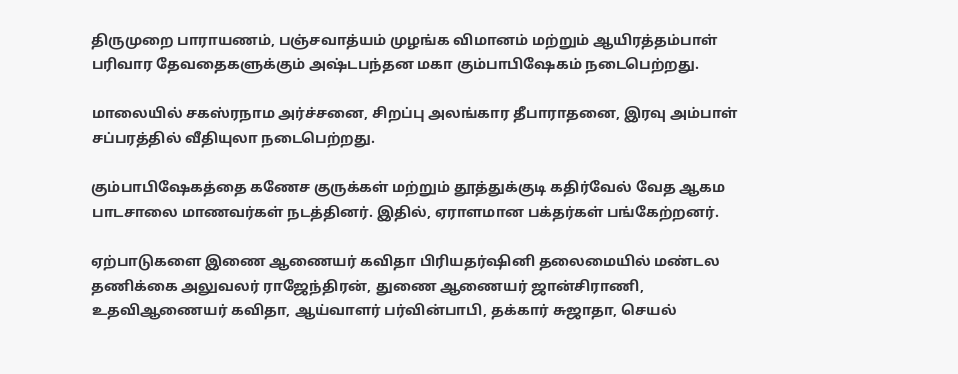திருமுறை பாராயணம், பஞ்சவாத்யம் முழங்க விமானம் மற்றும் ஆயிரத்தம்பாள் பரிவார தேவதைகளுக்கும் அஷ்டபந்தன மகா கும்பாபிஷேகம் நடைபெற்றது.

மாலையில் சகஸ்ரநாம அர்ச்சனை, சிறப்பு அலங்கார தீபாராதனை, இரவு அம்பாள் சப்பரத்தில் வீதியுலா நடைபெற்றது.

கும்பாபிஷேகத்தை கணேச குருக்கள் மற்றும் தூத்துக்குடி கதிர்வேல் வேத ஆகம பாடசாலை மாணவர்கள் நடத்தினர். இதில், ஏராளமான பக்தர்கள் பங்கேற்றனர்.

ஏற்பாடுகளை இணை ஆணையர் கவிதா பிரியதர்ஷினி தலைமையில் மண்டல தணிக்கை அலுவலர் ராஜேந்திரன், துணை ஆணையர் ஜான்சிராணி, உதவிஆணையர் கவிதா, ஆய்வாளர் பர்வின்பாபி, தக்கார் சுஜாதா, செயல்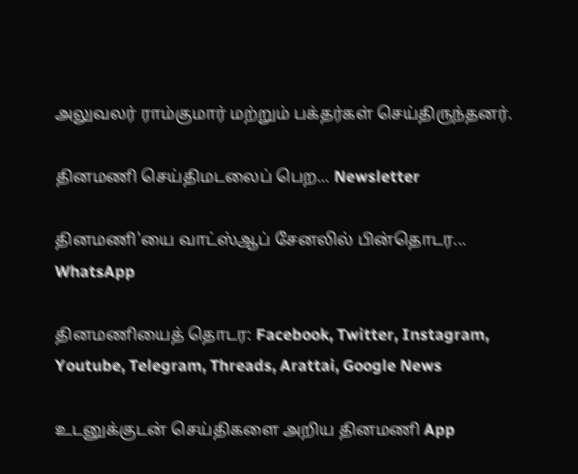அலுவலர் ராம்குமார் மற்றும் பக்தர்கள் செய்திருந்தனர்.

தினமணி செய்திமடலைப் பெற... Newsletter

தினமணி'யை வாட்ஸ்ஆப் சேனலில் பின்தொடர... WhatsApp

தினமணியைத் தொடர: Facebook, Twitter, Instagram, Youtube, Telegram, Threads, Arattai, Google News

உடனுக்குடன் செய்திகளை அறிய தினமணி App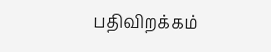பதிவிறக்கம்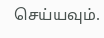செய்யவும்.